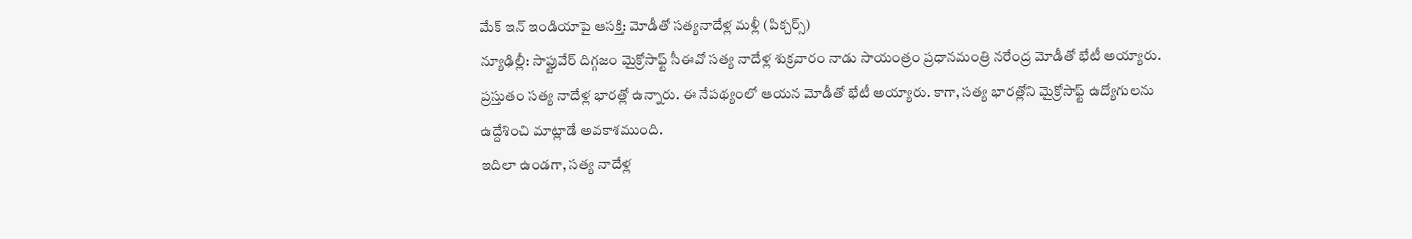మేక్ ఇన్ ఇండియాపై ఆసక్తి: మోడీతో సత్యనాదేళ్ల మళ్లీ (పిక్చర్స్)
న్యూఢిల్లీ: సాఫ్టువేర్ దిగ్గజం మైక్రోసాఫ్ట్ సీఈవో సత్య నాదేళ్ల శుక్రవారం నాడు సాయంత్రం ప్రధానమంత్రి నరేంద్ర మోడీతో భేటీ అయ్యారు. ప్రస్తుతం సత్య నాదేళ్ల భారత్లో ఉన్నారు. ఈ నేపథ్యంలో ఆయన మోడీతో భేటీ అయ్యారు. కాగా, సత్య భారత్లోని మైక్రోసాఫ్ట్ ఉద్యోగులను ఉద్దేశించి మాట్లాడే అవకాశముంది.
ఇదిలా ఉండగా, సత్య నాదేళ్ల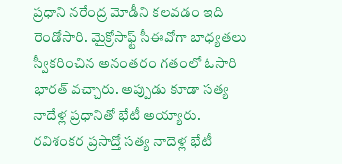ప్రధాని నరేంద్ర మోడీని కలవడం ఇది రెండోసారి. మైక్రోసాఫ్ట్ సీఈవోగా బాధ్యతలు స్వీకరించిన అనంతరం గతంలో ఓసారి భారత్ వచ్చారు. అప్పుడు కూడా సత్య నాదేళ్ల ప్రధానితో భేటీ అయ్యారు.
రవిశంకర ప్రసాద్తో సత్య నాదెళ్ల భేటీ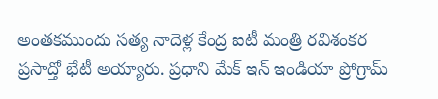అంతకముందు సత్య నాదెళ్ల కేంద్ర ఐటీ మంత్రి రవిశంకర ప్రసాద్తో భేటీ అయ్యారు. ప్రధాని మేక్ ఇన్ ఇండియా ప్రోగ్రామ్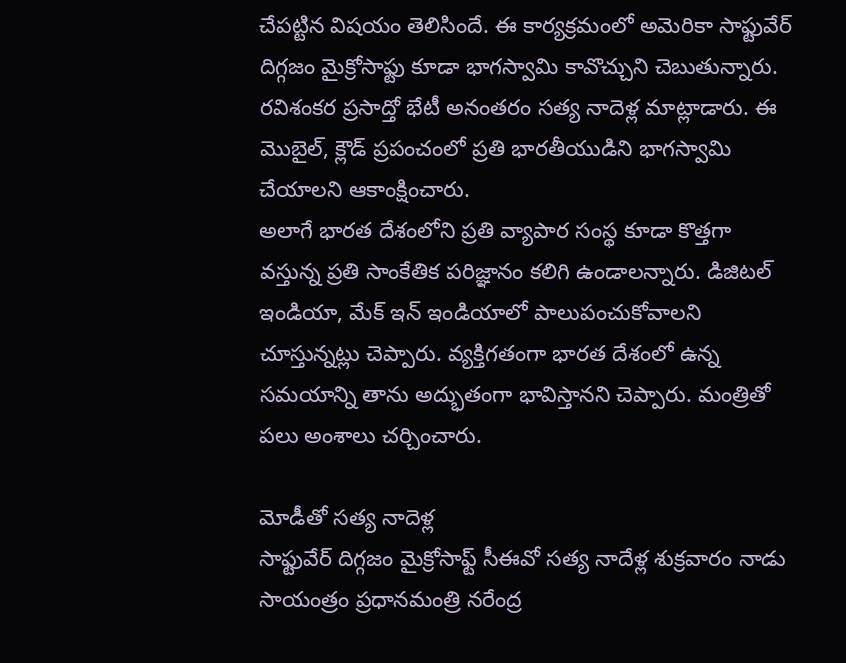చేపట్టిన విషయం తెలిసిందే. ఈ కార్యక్రమంలో అమెరికా సాఫ్టువేర్ దిగ్గజం మైక్రోసాఫ్టు కూడా భాగస్వామి కావొచ్చుని చెబుతున్నారు.
రవిశంకర ప్రసాద్తో భేటీ అనంతరం సత్య నాదెళ్ల మాట్లాడారు. ఈ మొబైల్, క్లౌడ్ ప్రపంచంలో ప్రతి భారతీయుడిని భాగస్వామి చేయాలని ఆకాంక్షించారు.
అలాగే భారత దేశంలోని ప్రతి వ్యాపార సంస్థ కూడా కొత్తగా వస్తున్న ప్రతి సాంకేతిక పరిజ్ఞానం కలిగి ఉండాలన్నారు. డిజిటల్ ఇండియా, మేక్ ఇన్ ఇండియాలో పాలుపంచుకోవాలని చూస్తున్నట్లు చెప్పారు. వ్యక్తిగతంగా భారత దేశంలో ఉన్న సమయాన్ని తాను అద్భుతంగా భావిస్తానని చెప్పారు. మంత్రితో పలు అంశాలు చర్చించారు.

మోడీతో సత్య నాదెళ్ల
సాఫ్టువేర్ దిగ్గజం మైక్రోసాఫ్ట్ సీఈవో సత్య నాదేళ్ల శుక్రవారం నాడు సాయంత్రం ప్రధానమంత్రి నరేంద్ర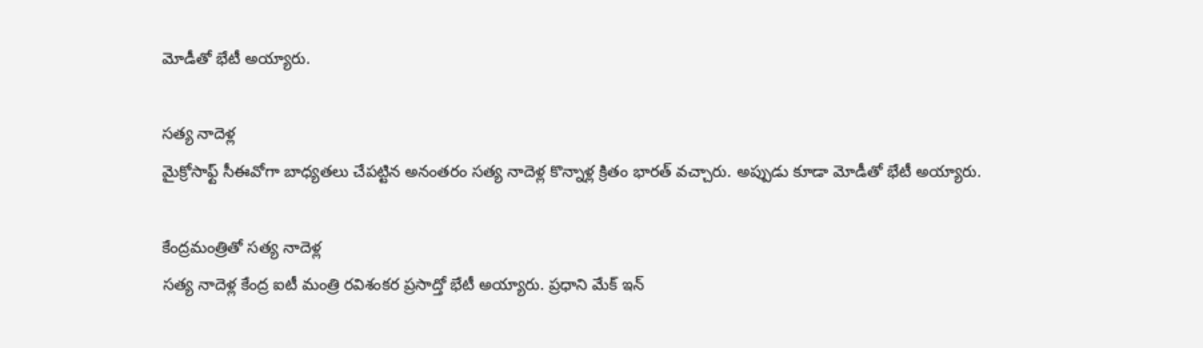మోడీతో భేటీ అయ్యారు.

సత్య నాదెళ్ల
మైక్రోసాఫ్ట్ సీఈవోగా బాధ్యతలు చేపట్టిన అనంతరం సత్య నాదెళ్ల కొన్నాళ్ల క్రితం భారత్ వచ్చారు. అప్పుడు కూడా మోడీతో భేటీ అయ్యారు.

కేంద్రమంత్రితో సత్య నాదెళ్ల
సత్య నాదెళ్ల కేంద్ర ఐటీ మంత్రి రవిశంకర ప్రసాద్తో భేటీ అయ్యారు. ప్రధాని మేక్ ఇన్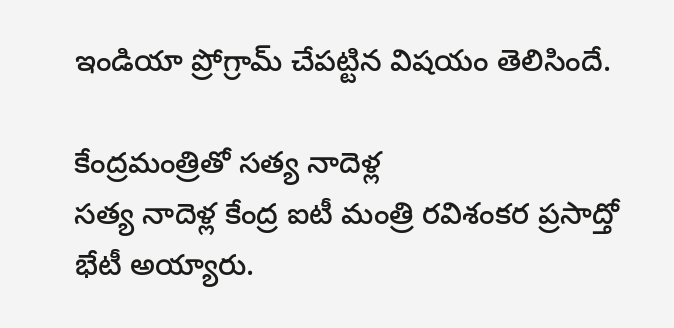ఇండియా ప్రోగ్రామ్ చేపట్టిన విషయం తెలిసిందే.

కేంద్రమంత్రితో సత్య నాదెళ్ల
సత్య నాదెళ్ల కేంద్ర ఐటీ మంత్రి రవిశంకర ప్రసాద్తో భేటీ అయ్యారు.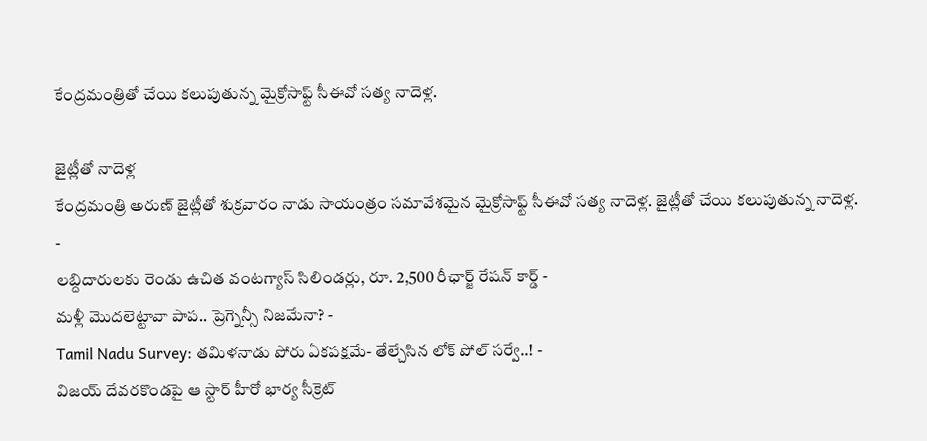కేంద్రమంత్రితో చేయి కలుపుతున్న మైక్రోసాఫ్ట్ సీఈవో సత్య నాదెళ్ల.

జైట్లీతో నాదెళ్ల
కేంద్రమంత్రి అరుణ్ జైట్లీతో శుక్రవారం నాడు సాయంత్రం సమావేశమైన మైక్రోసాఫ్ట్ సీఈవో సత్య నాదెళ్ల. జైట్లీతో చేయి కలుపుతున్న నాదెళ్ల.
-
లబ్దిదారులకు రెండు ఉచిత వంటగ్యాస్ సిలిండర్లు, రూ. 2,500 రీఛార్జ్ రేషన్ కార్డ్ -
మళ్లీ మొదలెట్టావా పాప.. ప్రెగ్నెన్సీ నిజమేనా? -
Tamil Nadu Survey: తమిళనాడు పోరు ఏకపక్షమే- తేల్చేసిన లోక్ పోల్ సర్వే..! -
విజయ్ దేవరకొండపై ఆ స్టార్ హీరో భార్య సీక్రెట్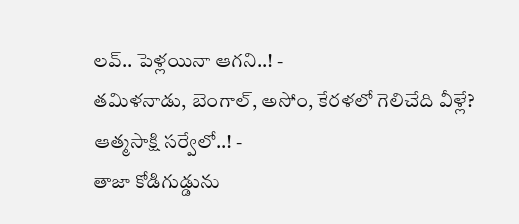లవ్.. పెళ్లయినా ఆగని..! -
తమిళనాడు, బెంగాల్, అసోం, కేరళలో గెలిచేది వీళ్లే? ఆత్మసాక్షి సర్వేలో..! -
తాజా కోడిగుడ్డును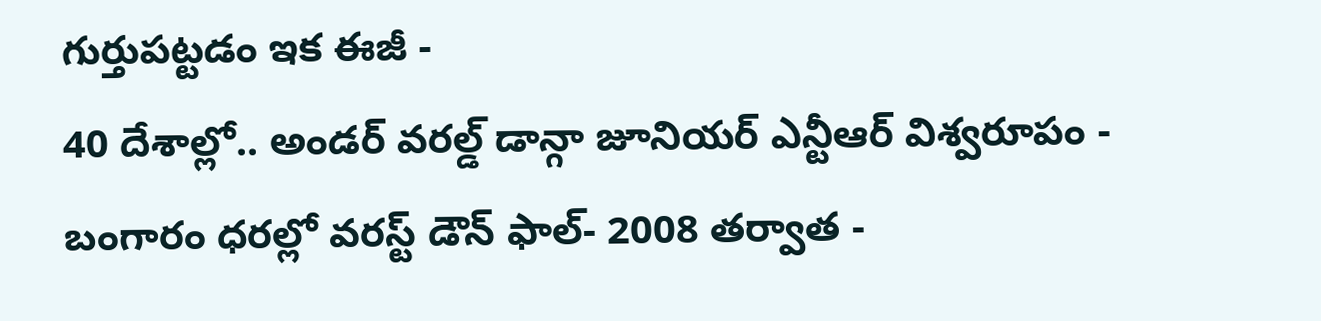గుర్తుపట్టడం ఇక ఈజీ -
40 దేశాల్లో.. అండర్ వరల్డ్ డాన్గా జూనియర్ ఎన్టీఆర్ విశ్వరూపం -
బంగారం ధరల్లో వరస్ట్ డౌన్ ఫాల్- 2008 తర్వాత -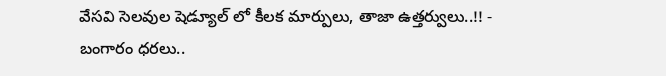వేసవి సెలవుల షెడ్యూల్ లో కీలక మార్పులు, తాజా ఉత్తర్వులు..!! -
బంగారం ధరలు..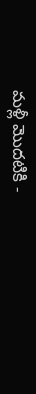మళ్లీ మొదటికి -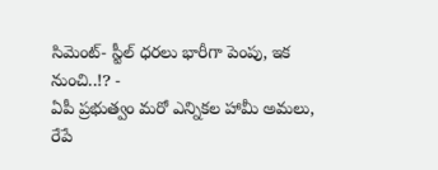సిమెంట్- స్టీల్ ధరలు భారీగా పెంపు, ఇక నుంచి..!? -
ఏపీ ప్రభుత్వం మరో ఎన్నికల హామీ అమలు, రేపే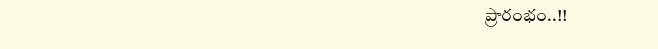ప్రారంభం..!!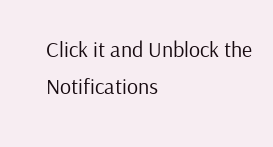Click it and Unblock the Notifications